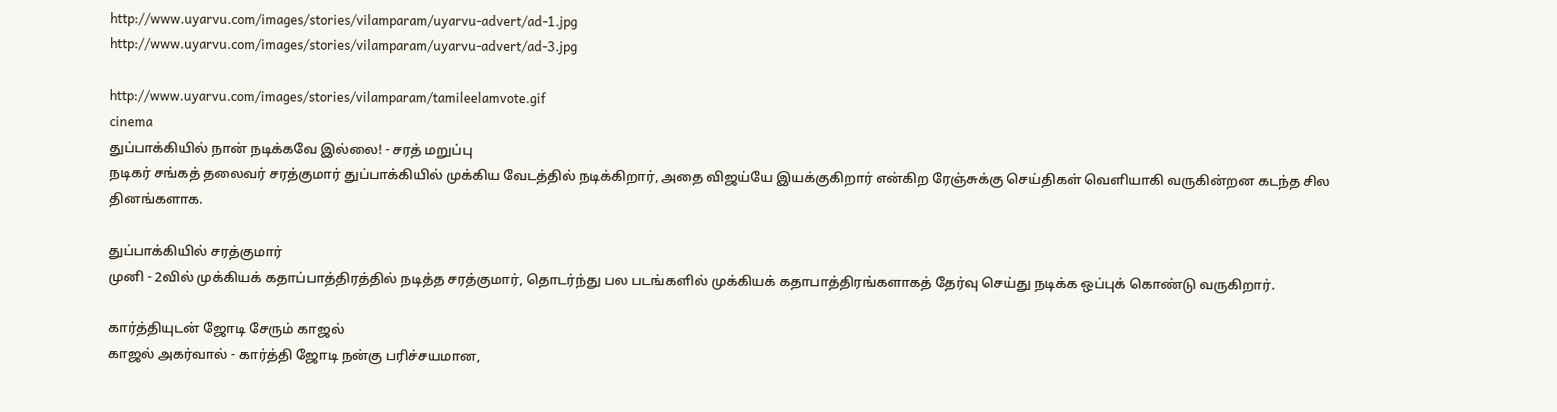http://www.uyarvu.com/images/stories/vilamparam/uyarvu-advert/ad-1.jpg
http://www.uyarvu.com/images/stories/vilamparam/uyarvu-advert/ad-3.jpg

http://www.uyarvu.com/images/stories/vilamparam/tamileelamvote.gif
cinema
துப்பாக்கியில் நான் நடிக்கவே இல்லை! - சரத் மறுப்பு
நடிகர் சங்கத் தலைவர் சரத்குமார் துப்பாக்கியில் முக்கிய வேடத்தில் நடிக்கிறார், அதை விஜய்யே இயக்குகிறார் என்கிற ரேஞ்சுக்கு செய்திகள் வெளியாகி வருகின்றன கடந்த சில தினங்களாக.

துப்பாக்கியில் சரத்குமார்
முனி - 2வில் முக்கியக் கதாப்பாத்திரத்தில் நடித்த சரத்குமார், தொடர்ந்து பல படங்களில் முக்கியக் கதாபாத்திரங்களாகத் தேர்வு செய்து நடிக்க ஒப்புக் கொண்டு வருகிறார்.

கார்த்தியுடன் ஜோடி சேரும் காஜல்
காஜல் அகர்வால் - கார்த்தி ஜோடி நன்கு பரிச்சயமான,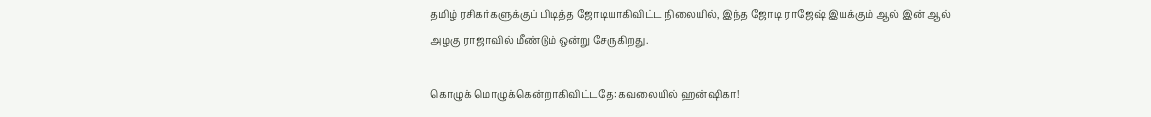தமிழ் ரசிகர்களுக்குப் பிடித்த ஜோடியாகிவிட்ட நிலையில், இந்த ஜோடி ராஜேஷ் இயக்கும் ஆல் இன் ஆல் அழகு ராஜாவில் மீண்டும் ஒன்று சேருகிறது.

கொழுக் மொழுக்கென்றாகிவிட்டதே:கவலையில் ஹன்ஷிகா!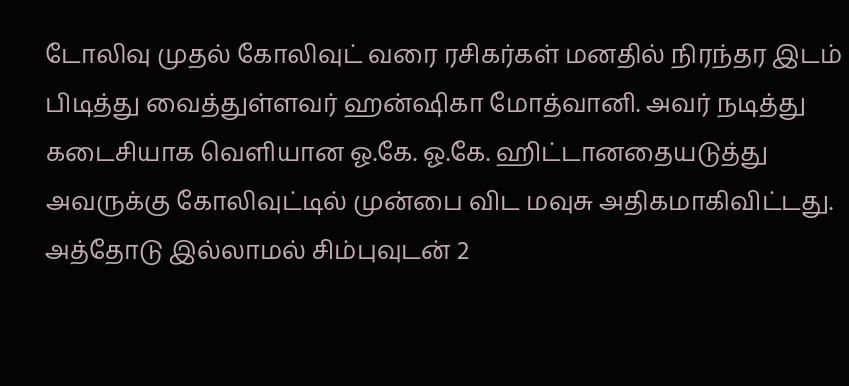டோலிவு முதல் கோலிவுட் வரை ரசிகர்கள் மனதில் நிரந்தர இடம் பிடித்து வைத்துள்ளவர் ஹன்ஷிகா மோத்வானி. அவர் நடித்து கடைசியாக வெளியான ஓ.கே. ஓ.கே. ஹிட்டானதையடுத்து அவருக்கு கோலிவுட்டில் முன்பை விட மவுசு அதிகமாகிவிட்டது. அத்தோடு இல்லாமல் சிம்புவுடன் 2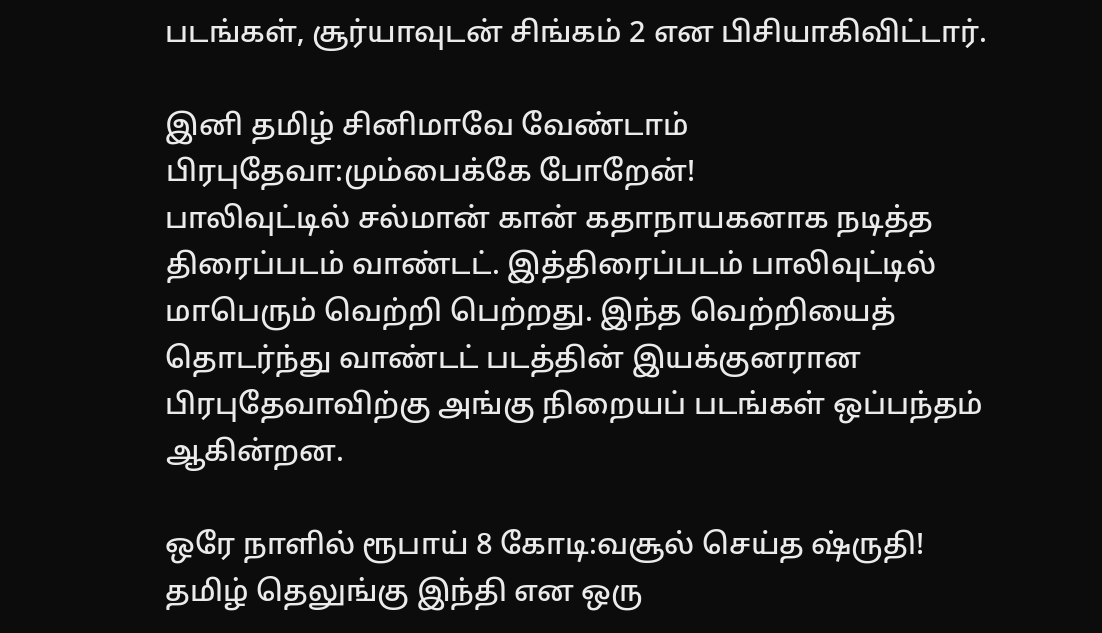படங்கள், சூர்யாவுடன் சிங்கம் 2 என பிசியாகிவிட்டார்.

இனி தமிழ் சினிமாவே வேண்டாம் பிரபுதேவா:மும்பைக்கே போறேன்!
பாலிவுட்டில் சல்மான் கான் கதாநாயகனாக நடித்த திரைப்படம் வாண்டட். இத்திரைப்படம் பாலிவுட்டில் மாபெரும் வெற்றி பெற்றது. இந்த வெற்றியைத் தொடர்ந்து வாண்டட் படத்தின் இயக்குனரான பிரபுதேவாவிற்கு அங்கு நிறையப் படங்கள் ஒப்பந்தம் ஆகின்றன.

ஒரே நாளில் ரூபாய் 8 கோடி:வசூல் செய்த ஷ்ருதி!
தமிழ் தெலுங்கு இந்தி என ஒரு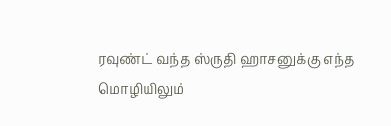ரவுண்ட் வந்த ஸ்ருதி ஹாசனுக்கு எந்த மொழியிலும்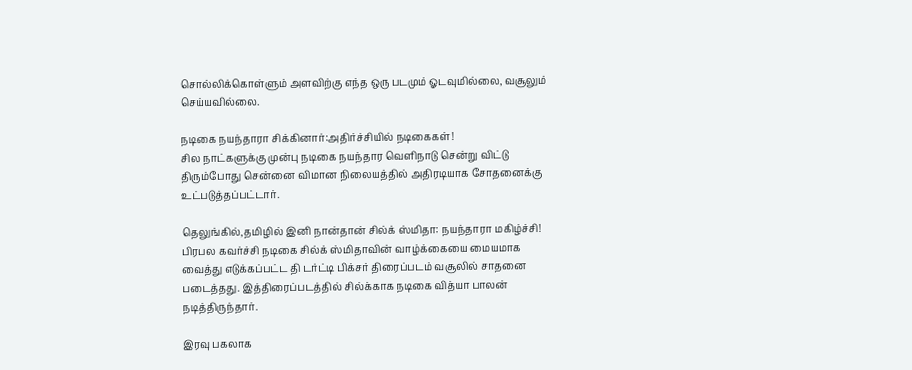சொல்லிக்கொள்ளும் அளவிற்கு எந்த ஒரு படமும் ஓடவுமில்லை, வசூலும் செய்யவில்லை.

நடிகை நயந்தாரா சிக்கினார்:அதிர்ச்சியில் நடிகைகள்!
சில நாட்களுக்கு முன்பு நடிகை நயந்தார வெளிநாடு சென்று விட்டு திரும்போது சென்னை விமான நிலையத்தில் அதிரடியாக சோதனைக்கு உட்படுத்தப்பட்டார்.

தெலுங்கில்,தமிழில் இனி நான்தான் சில்க் ஸ்மிதா: நயந்தாரா மகிழ்ச்சி!
பிரபல கவர்ச்சி நடிகை சில்க் ஸ்மிதாவின் வாழ்க்கையை மையமாக வைத்து எடுக்கப்பட்ட தி டர்ட்டி பிக்சர் திரைப்படம் வசூலில் சாதனை படைத்தது. இத்திரைப்படத்தில் சில்க்காக நடிகை வித்யா பாலன் நடித்திருந்தார்.

இரவு பகலாக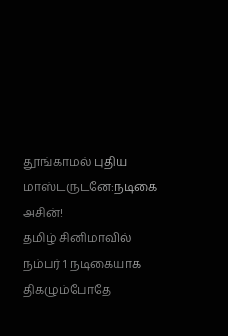தூங்காமல் புதிய மாஸ்டருடனே:நடிகை அசின்!
தமிழ் சினிமாவில் நம்பர் 1 நடிகையாக திகழும்போதே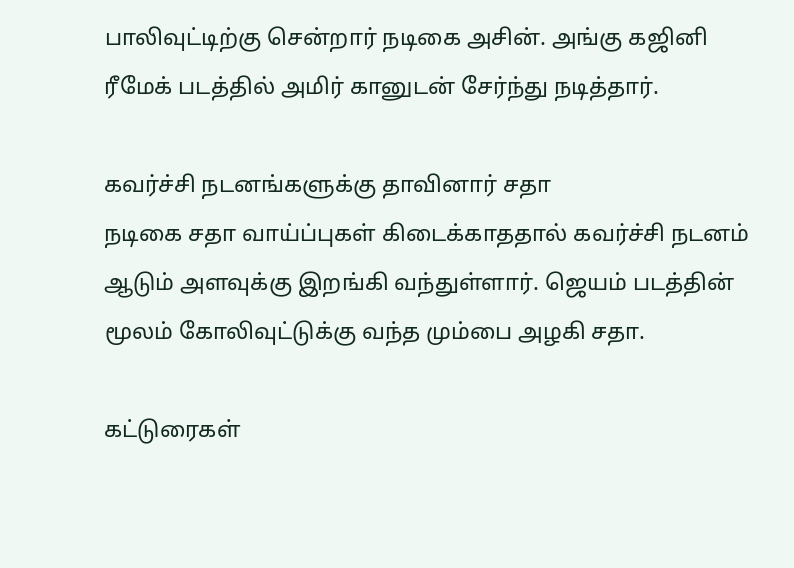பாலிவுட்டிற்கு சென்றார் நடிகை அசின். அங்கு கஜினி ரீமேக் படத்தில் அமிர் கானுடன் சேர்ந்து நடித்தார்.

கவர்ச்சி நடனங்களுக்கு தாவினார் சதா
நடிகை சதா வாய்ப்புகள் கிடைக்காததால் கவர்ச்சி நடனம் ஆடும் அளவுக்கு இறங்கி வந்துள்ளார். ஜெயம் படத்தின் மூலம் கோலிவுட்டுக்கு வந்த மும்பை அழகி சதா.

கட்டுரைகள்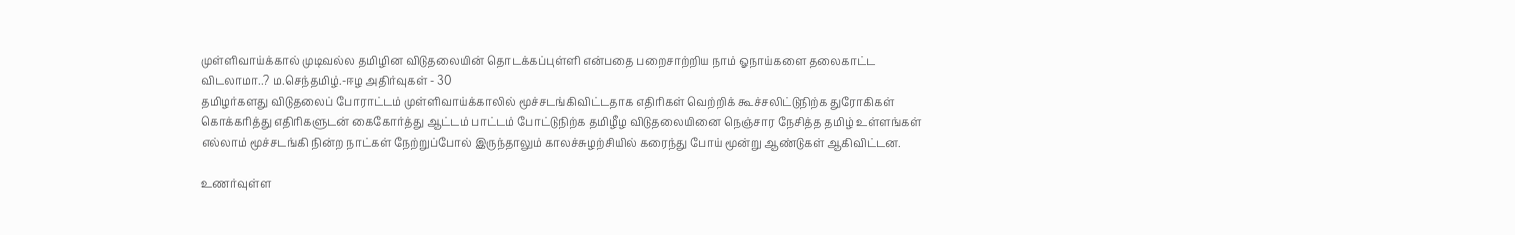முள்ளிவாய்க்கால் முடிவல்ல தமிழின விடுதலையின் தொடக்கப்புள்ளி என்பதை பறைசாற்றிய நாம் ஓநாய்களை தலைகாட்ட விடலாமா..? ம.செந்தமிழ்.-ஈழ அதிர்வுகள் - 30
தமிழர்களது விடுதலைப் போராட்டம் முள்ளிவாய்க்காலில் மூச்சடங்கிவிட்டதாக எதிரிகள் வெற்றிக் கூச்சலிட்டுநிற்க துரோகிகள் கொக்கரித்து எதிரிகளுடன் கைகோர்த்து ஆட்டம் பாட்டம் போட்டுநிற்க தமிழீழ விடுதலையினை நெஞ்சார நேசித்த தமிழ் உள்ளங்கள் எல்லாம் மூச்சடங்கி நின்ற நாட்கள் நேற்றுப்போல் இருந்தாலும் காலச்சுழற்சியில் கரைந்து போய் மூன்று ஆண்டுகள் ஆகிவிட்டன.

உணர்வுள்ள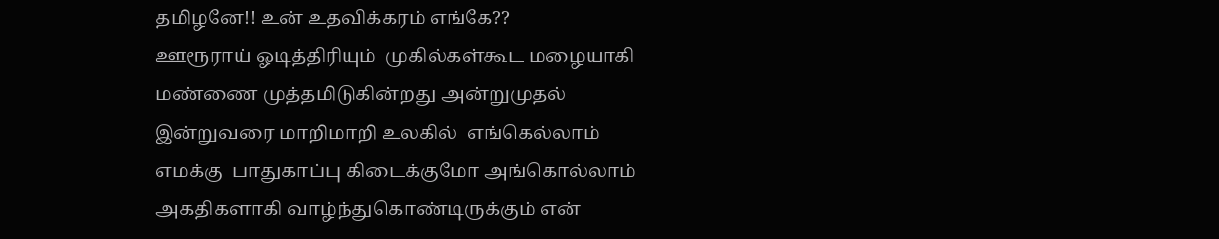தமிழனே!! உன் உதவிக்கரம் எங்கே??
ஊரூராய் ஓடித்திரியும்  முகில்கள்கூட மழையாகி மண்ணை முத்தமிடுகின்றது அன்றுமுதல் இன்றுவரை மாறிமாறி உலகில்  எங்கெல்லாம் எமக்கு  பாதுகாப்பு கிடைக்குமோ அங்கொல்லாம் அகதிகளாகி வாழ்ந்துகொண்டிருக்கும் என்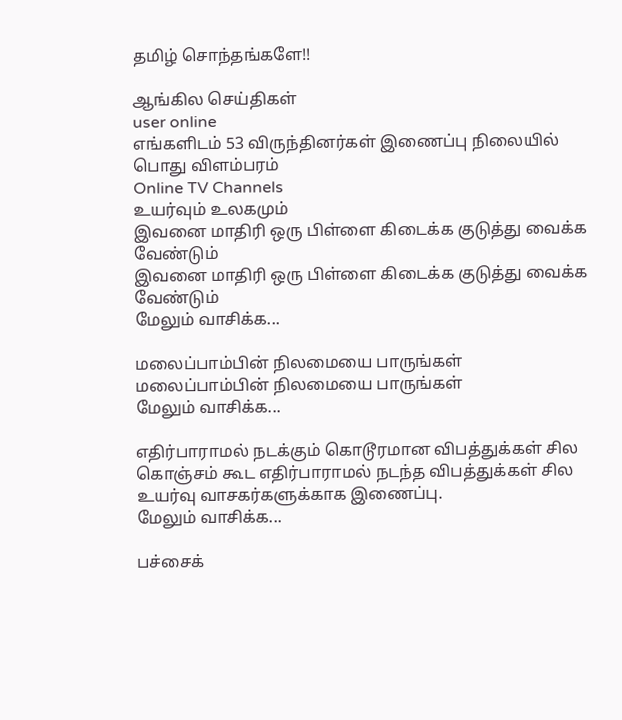தமிழ் சொந்தங்களே!!

ஆங்கில செய்திகள்
user online
எங்களிடம் 53 விருந்தினர்கள் இணைப்பு நிலையில்
பொது விளம்பரம்
Online TV Channels
உயர்வும் உலகமும்
இவனை மாதிரி ஒரு பிள்ளை கிடைக்க குடுத்து வைக்க வேண்டும்
இவனை மாதிரி ஒரு பிள்ளை கிடைக்க குடுத்து வைக்க வேண்டும்
மேலும் வாசிக்க...

மலைப்பாம்பின் நிலமையை பாருங்கள்
மலைப்பாம்பின் நிலமையை பாருங்கள்
மேலும் வாசிக்க...

எதிர்பாராமல் நடக்கும் கொடூரமான விபத்துக்கள் சில
கொஞ்சம் கூட எதிர்பாராமல் நடந்த விபத்துக்கள் சில உயர்வு வாசகர்களுக்காக இணைப்பு.
மேலும் வாசிக்க...

பச்சைக்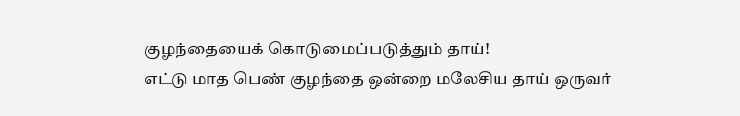குழந்தையைக் கொடுமைப்படுத்தும் தாய்!
எட்டு மாத பெண் குழந்தை ஒன்றை மலேசிய தாய் ஒருவர்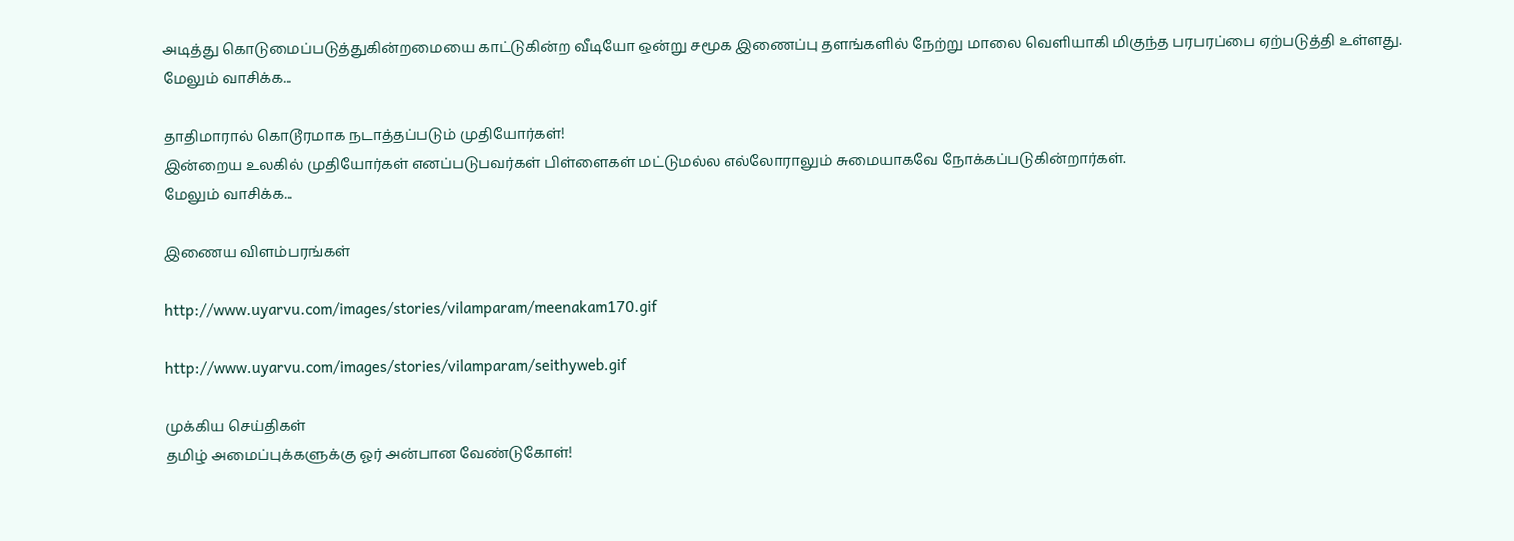அடித்து கொடுமைப்படுத்துகின்றமையை காட்டுகின்ற வீடியோ ஒன்று சமூக இணைப்பு தளங்களில் நேற்று மாலை வெளியாகி மிகுந்த பரபரப்பை ஏற்படுத்தி உள்ளது.
மேலும் வாசிக்க...

தாதிமாரால் கொடூரமாக நடாத்தப்படும் முதியோர்கள்!
இன்றைய உலகில் முதியோர்கள் எனப்படுபவர்கள் பிள்ளைகள் மட்டுமல்ல எல்லோராலும் சுமையாகவே நோக்கப்படுகின்றார்கள்.
மேலும் வாசிக்க...

இணைய விளம்பரங்கள்

http://www.uyarvu.com/images/stories/vilamparam/meenakam170.gif

http://www.uyarvu.com/images/stories/vilamparam/seithyweb.gif

முக்கிய செய்திகள்
தமிழ் அமைப்புக்களுக்கு ஓர் அன்பான வேண்டுகோள்!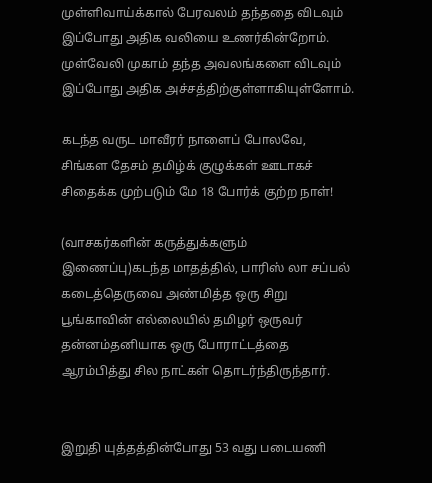முள்ளிவாய்க்கால் பேரவலம் தந்ததை விடவும் இப்போது அதிக வலியை உணர்கின்றோம். முள்வேலி முகாம் தந்த அவலங்களை விடவும் இப்போது அதிக அச்சத்திற்குள்ளாகியுள்ளோம்.

கடந்த வருட மாவீரர் நாளைப் போலவே, சிங்கள தேசம் தமிழ்க் குழுக்கள் ஊடாகச் சிதைக்க முற்படும் மே 18 போர்க் குற்ற நாள்!

(வாசகர்களின் கருத்துக்களும் இணைப்பு)கடந்த மாதத்தில், பாரிஸ் லா சப்பல் கடைத்தெருவை அண்மித்த ஒரு சிறு பூங்காவின் எல்லையில் தமிழர் ஒருவர் தன்னம்தனியாக ஒரு போராட்டத்தை ஆரம்பித்து சில நாட்கள் தொடர்ந்திருந்தார்.


இறுதி யுத்தத்தின்போது 53 வது படையணி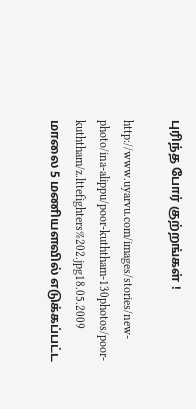புரிந்த போர் குற்றங்கள் !

http://www.uyarvu.com/images/stories/new-photo/ina-alippu/poor-kuththam-130photos/poor-kuththam/z.lttefighters%202.jpg18.05.2009 மாலை 5 மணியளவில் எடுக்கப்பட்ட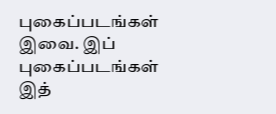புகைப்படங்கள் இவை. இப் புகைப்படங்கள் இத்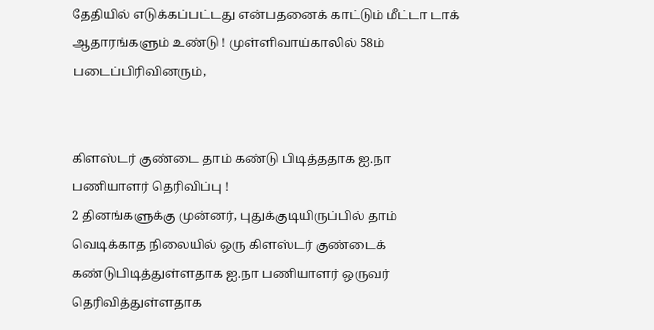தேதியில் எடுக்கப்பட்டது என்பதனைக் காட்டும் மீட்டா டாக் ஆதாரங்களும் உண்டு ! முள்ளிவாய்காலில் 58ம் படைப்பிரிவினரும்,


கிளஸ்டர் குண்டை தாம் கண்டு பிடித்ததாக ஐ.நா பணியாளர் தெரிவிப்பு !
2 தினங்களுக்கு முன்னர், புதுக்குடியிருப்பில் தாம் வெடிக்காத நிலையில் ஒரு கிளஸ்டர் குண்டைக் கண்டுபிடித்துள்ளதாக ஐ.நா பணியாளர் ஒருவர் தெரிவித்துள்ளதாக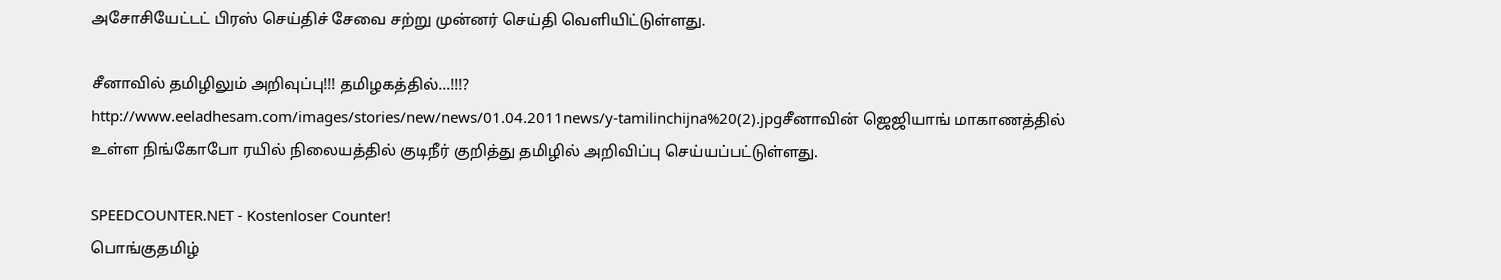அசோசியேட்டட் பிரஸ் செய்திச் சேவை சற்று முன்னர் செய்தி வெளியிட்டுள்ளது.

சீனாவில் தமிழிலும் அறிவுப்பு!!! தமிழகத்தில்...!!!?
http://www.eeladhesam.com/images/stories/new/news/01.04.2011news/y-tamilinchijna%20(2).jpgசீனாவின் ஜெஜியாங் மாகாணத்தில் உள்ள நிங்கோபோ ரயில் நிலையத்தில் குடிநீர் குறித்து தமிழில் அறிவிப்பு செய்யப்பட்டுள்ளது.

SPEEDCOUNTER.NET - Kostenloser Counter!
பொங்குதமிழ்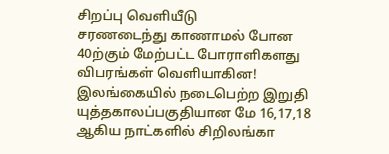சிறப்பு வெளியீடு
சரணடைந்து காணாமல் போன 40ற்கும் மேற்பட்ட போராளிகளது விபரங்கள் வெளியாகின!
இலங்கையில் நடைபெற்ற இறுதி யுத்தகாலப்பகுதியான மே 16,17,18 ஆகிய நாட்களில் சிறிலங்கா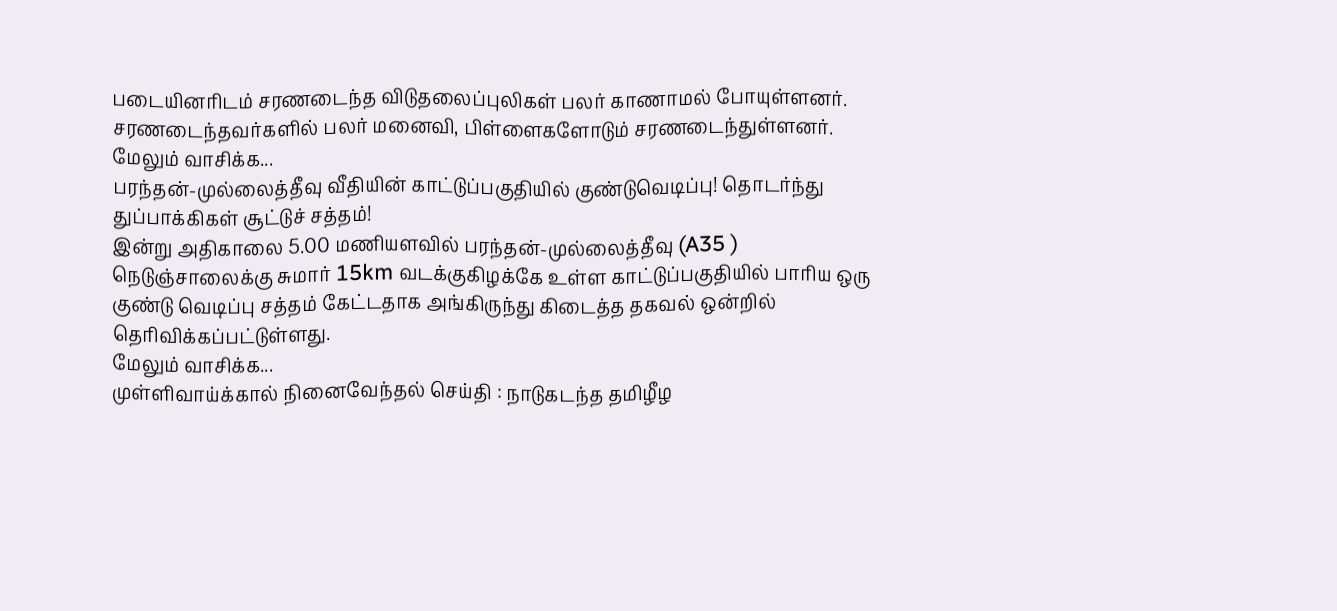படையினரிடம் சரணடைந்த விடுதலைப்புலிகள் பலர் காணாமல் போயுள்ளனர். சரணடைந்தவர்களில் பலர் மனைவி, பிள்ளைகளோடும் சரணடைந்துள்ளனர்.
மேலும் வாசிக்க...
பரந்தன்-முல்லைத்தீவு வீதியின் காட்டுப்பகுதியில் குண்டுவெடிப்பு! தொடர்ந்து துப்பாக்கிகள் சூட்டுச் சத்தம்!
இன்று அதிகாலை 5.00 மணியளவில் பரந்தன்-முல்லைத்தீவு (A35 ) நெடுஞ்சாலைக்கு சுமார் 15km வடக்குகிழக்கே உள்ள காட்டுப்பகுதியில் பாரிய ஒரு குண்டு வெடிப்பு சத்தம் கேட்டதாக அங்கிருந்து கிடைத்த தகவல் ஒன்றில் தெரிவிக்கப்பட்டுள்ளது.
மேலும் வாசிக்க...
முள்ளிவாய்க்கால் நினைவேந்தல் செய்தி : நாடுகடந்த தமிழீழ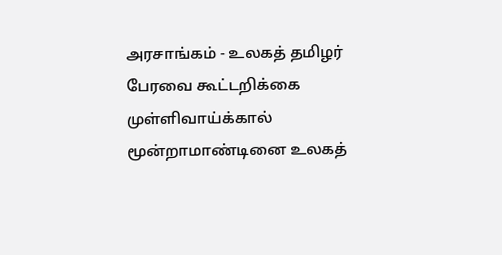அரசாங்கம் - உலகத் தமிழர் பேரவை கூட்டறிக்கை
முள்ளிவாய்க்கால் மூன்றாமாண்டினை உலகத்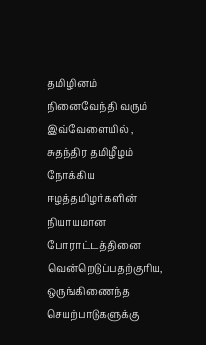தமிழினம் நினைவேந்தி வரும் இவ்வேளையில் , சுதந்திர தமிழீழம் நோக்கிய ஈழத்தமிழர்களின் நியாயமான போராட்டத்தினை வென்றெடுப்பதற்குரிய, ஒருங்கிணைந்த செயற்பாடுகளுக்கு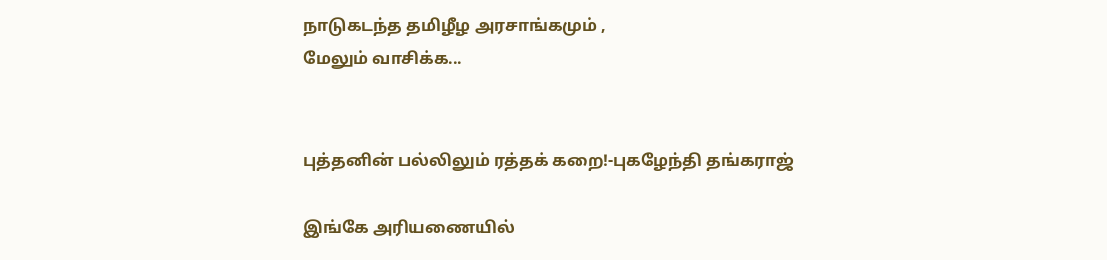நாடுகடந்த தமிழீழ அரசாங்கமும் ,
மேலும் வாசிக்க...


புத்தனின் பல்லிலும் ரத்தக் கறை!-புகழேந்தி தங்கராஜ்

இங்கே அரியணையில்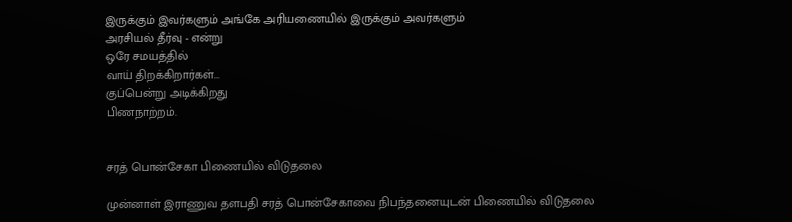இருக்கும் இவர்களும் அங்கே அரியணையில் இருக்கும் அவர்களும்
அரசியல் தீர்வு - என்று
ஒரே சமயத்தில்
வாய் திறக்கிறார்கள்...
குப்பென்று அடிக்கிறது
பிணநாற்றம்.


சரத் பொன்சேகா பிணையில் விடுதலை

முன்னாள் இராணுவ தளபதி சரத் பொன்சேகாவை நிபந்தனையுடன் பிணையில் விடுதலை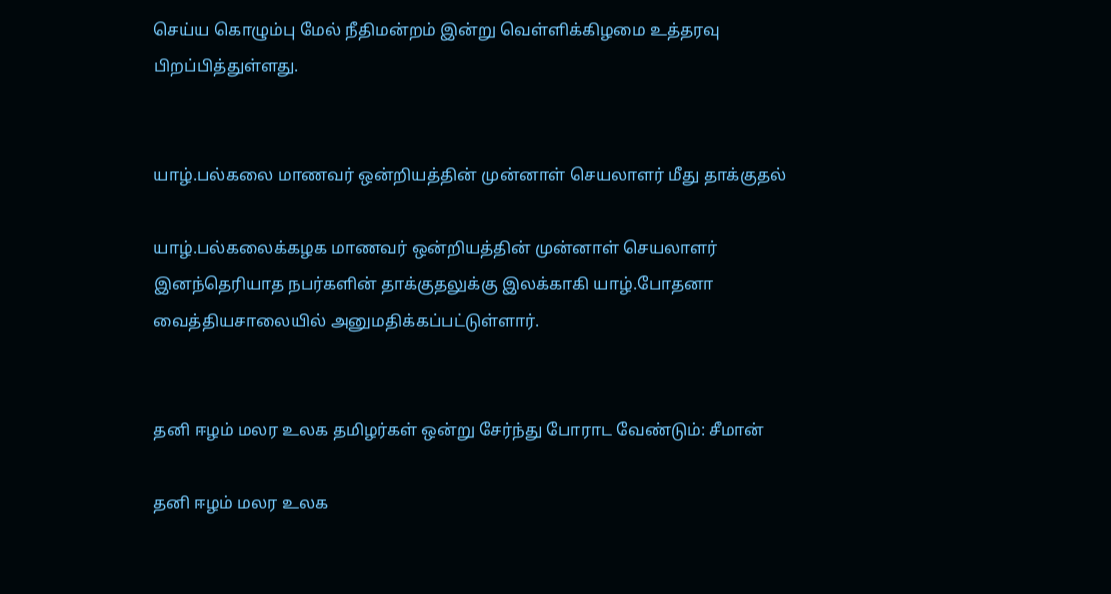செய்ய கொழும்பு மேல் நீதிமன்றம் இன்று வெள்ளிக்கிழமை உத்தரவு பிறப்பித்துள்ளது.


யாழ்.பல்கலை மாணவர் ஒன்றியத்தின் முன்னாள் செயலாளர் மீது தாக்குதல்

யாழ்.பல்கலைக்கழக மாணவர் ஒன்றியத்தின் முன்னாள் செயலாளர் இனந்தெரியாத நபர்களின் தாக்குதலுக்கு இலக்காகி யாழ்.போதனா வைத்தியசாலையில் அனுமதிக்கப்பட்டுள்ளார்.


தனி ஈழம் மலர உலக தமிழர்கள் ஒன்று சேர்ந்து போராட வேண்டும்: சீமான்

தனி ஈழம் மலர உலக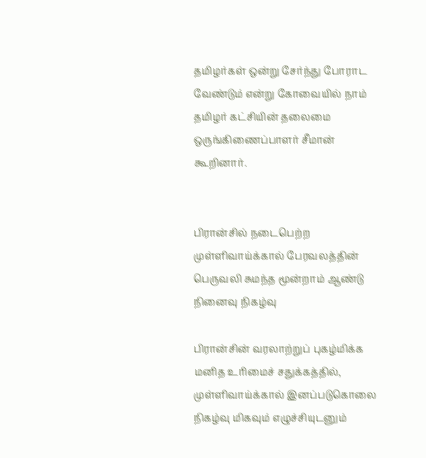தமிழர்கள் ஒன்று சேர்ந்து போராட வேண்டும் என்று கோவையில் நாம் தமிழர் கட்சியின் தலைமை ஒருங்கிணைப்பாளர் சீமான் கூறினார்.


பிரான்சில் நடைபெற்ற முள்ளிவாய்க்கால் பேரவலத்தின் பெருவலி சுமந்த மூன்றாம் ஆண்டு நினைவு நிகழ்வு

பிரான்சின் வரலாற்றுப் புகழ்மிக்க மனித உரிமைச் சதுக்கத்தில், முள்ளிவாய்க்கால் இனப்படுகொலை நிகழ்வு மிகவும் எழுச்சியுடனும்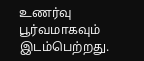உணர்வு பூர்வமாகவும் இடம்பெற்றது.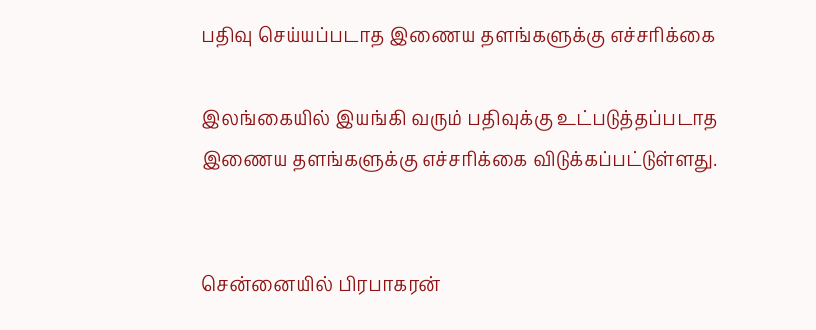பதிவு செய்யப்படாத இணைய தளங்களுக்கு எச்சரிக்கை

இலங்கையில் இயங்கி வரும் பதிவுக்கு உட்படுத்தப்படாத இணைய தளங்களுக்கு எச்சரிக்கை விடுக்கப்பட்டுள்ளது.


சென்னையில் பிரபாகரன்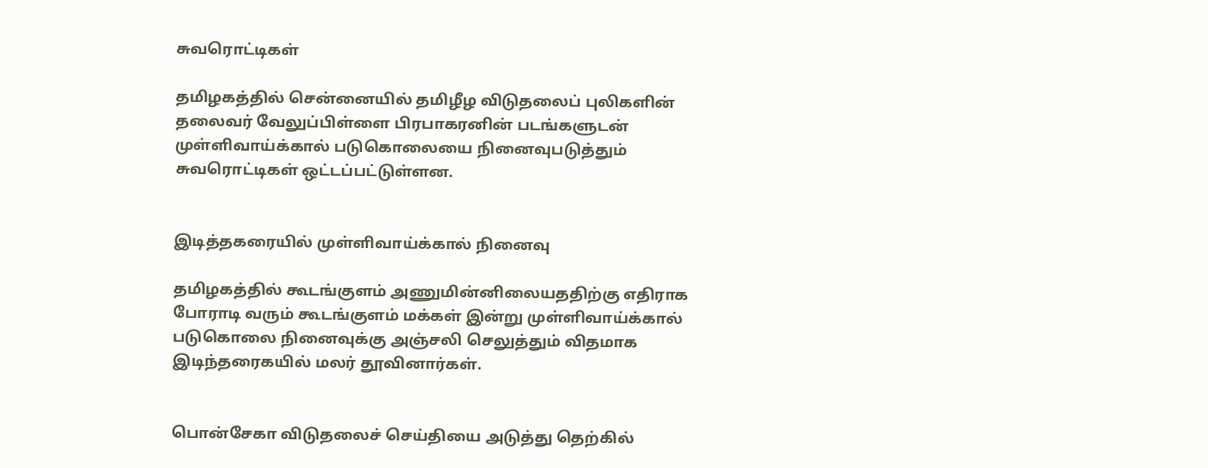சுவரொட்டிகள்

தமிழகத்தில் சென்னையில் தமிழீழ விடுதலைப் புலிகளின் தலைவர் வேலுப்பிள்ளை பிரபாகரனின் படங்களுடன் முள்ளிவாய்க்கால் படுகொலையை நினைவுபடுத்தும் சுவரொட்டிகள் ஒட்டப்பட்டுள்ளன.


இடித்தகரையில் முள்ளிவாய்க்கால் நினைவு

தமிழகத்தில் கூடங்குளம் அணுமின்னிலையததிற்கு எதிராக போராடி வரும் கூடங்குளம் மக்கள் இன்று முள்ளிவாய்க்கால் படுகொலை நினைவுக்கு அஞ்சலி செலுத்தும் விதமாக இடிந்தரைகயில் மலர் தூவினார்கள்.


பொன்சேகா விடுதலைச் செய்தியை அடுத்து தெற்கில்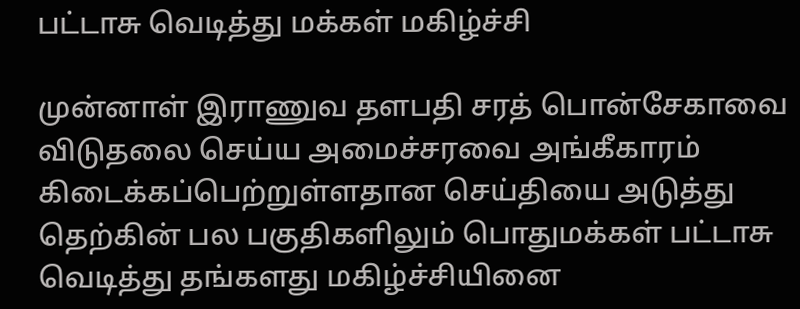பட்டாசு வெடித்து மக்கள் மகிழ்ச்சி

முன்னாள் இராணுவ தளபதி சரத் பொன்சேகாவை விடுதலை செய்ய அமைச்சரவை அங்கீகாரம் கிடைக்கப்பெற்றுள்ளதான செய்தியை அடுத்து தெற்கின் பல பகுதிகளிலும் பொதுமக்கள் பட்டாசு வெடித்து தங்களது மகிழ்ச்சியினை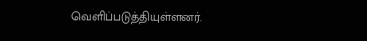வெளிப்படுத்தியுள்ளனர்.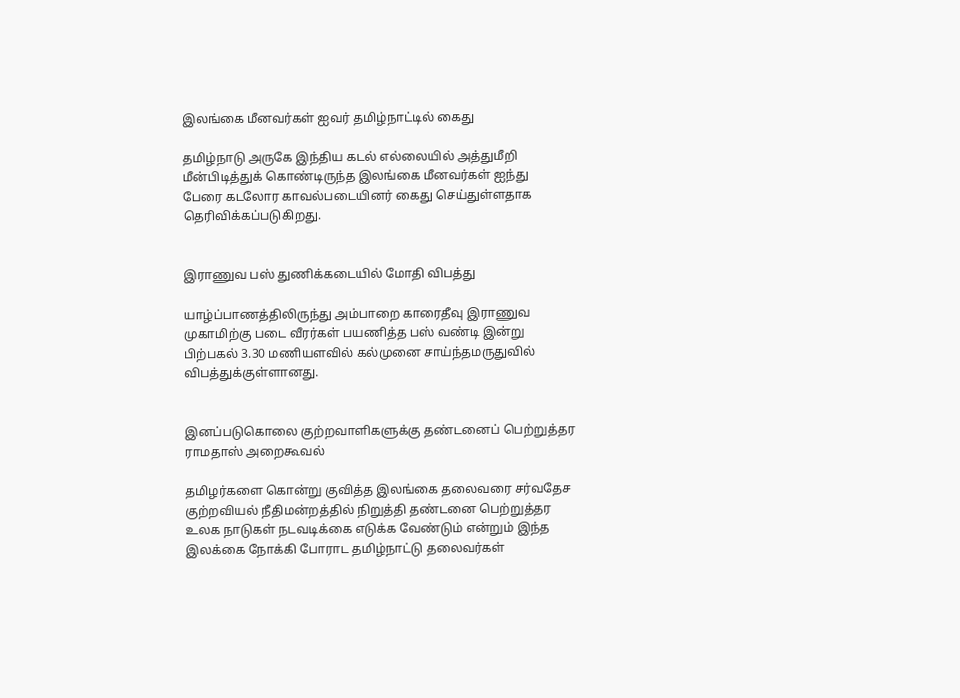இலங்கை மீனவர்கள் ஐவர் தமிழ்நாட்டில் கைது

தமிழ்நாடு அருகே இந்திய கடல் எல்லையில் அத்துமீறி மீன்பிடித்துக் கொண்டிருந்த இலங்கை மீனவர்கள் ஐந்து பேரை ‌கடலோர காவல்படையினர் கைது செய்துள்ளதாக தெரிவிக்கப்படுகிறது.


இராணுவ பஸ் துணிக்கடையில் மோதி விபத்து

யாழ்ப்பாணத்திலிருந்து அம்பாறை காரைதீவு இராணுவ முகாமிற்கு படை வீரர்கள் பயணித்த பஸ் வண்டி இன்று பிற்பகல் 3.30 மணியளவில் கல்முனை சாய்ந்தமருதுவில் விபத்துக்குள்ளானது.


இனப்படுகொலை குற்றவாளிகளுக்கு தண்டனைப் பெற்றுத்தர ராமதாஸ் அறைகூவ‌ல்

தமிழர்களை கொன்று குவித்த இலங்கை தலைவரை சர்வதேச குற்றவியல் நீதிமன்றத்தில் நிறுத்தி தண்டனை பெற்றுத்தர உலக நாடுகள் நடவடிக்கை எடுக்க வேண்டும் எ‌ன்று‌ம் இந்த இலக்கை நோக்கி போராட தமிழ்நாட்டு தலைவர்கள்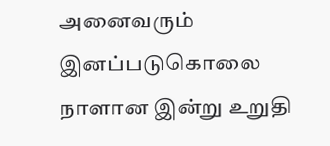அனைவரும் இனப்படுகொலை நாளான இன்று உறுதி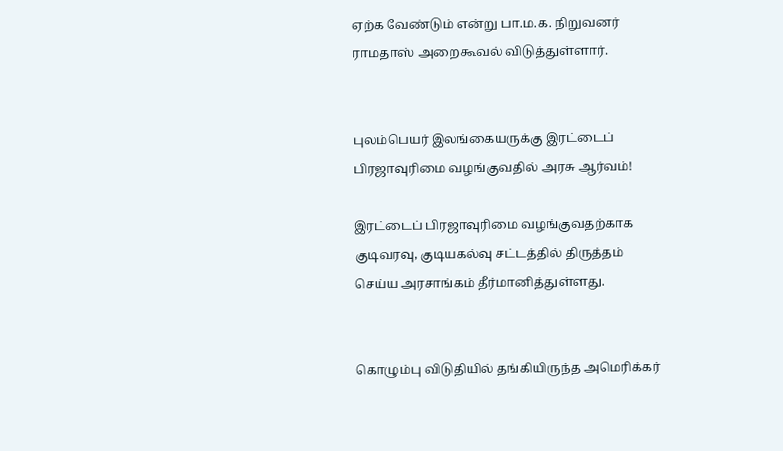ஏற்க வேண்டும் எ‌ன்று பா.ம.க. நிறுவனர் ராமதாஸ் அறைகூவ‌ல் ‌விடு‌த்து‌ள்ளா‌ர்.


புலம்பெயர் இலங்கையருக்கு இரட்டைப் பிரஜாவுரிமை வழங்குவதில் அரசு ஆர்வம்!

இரட்டைப் பிரஜாவுரிமை வழங்குவதற்காக குடிவரவு, குடியகல்வு சட்டத்தில் திருத்தம் செய்ய அரசாங்கம் தீர்மானித்துள்ளது.


கொழும்பு விடுதியில் தங்கியிருந்த அமெரிக்கர்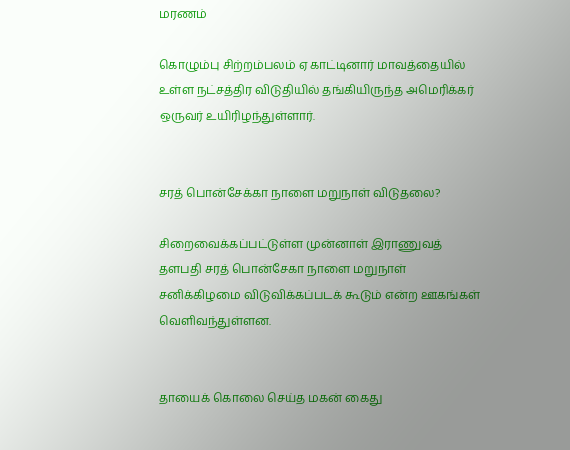மரணம்

கொழும்பு சிற்றம்பலம் ஏ காட்டினார் மாவத்தையில் உள்ள நட்சத்திர விடுதியில் தங்கியிருந்த அமெரிக்கர் ஒருவர் உயிரிழந்துள்ளார்.


சரத் பொன்சேக்கா நாளை மறுநாள் விடுதலை?

சிறைவைக்கப்பட்டுள்ள முன்னாள் இராணுவத் தளபதி சரத் பொன்சேகா நாளை மறுநாள் சனிக்கிழமை விடுவிக்கப்படக் கூடும் என்ற ஊகங்கள் வெளிவந்துள்ளன.


தாயைக் கொலை செய்த மகன் கைது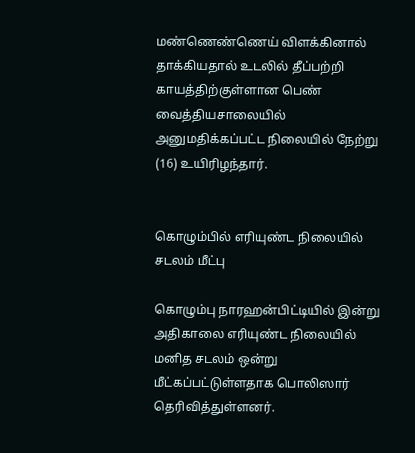மண்ணெண்ணெய் விளக்கினால் தாக்கியதால் உடலில் தீப்பற்றி காயத்திற்குள்ளான பெண் வைத்தியசாலையில் அனுமதிக்கப்பட்ட நிலையில் நேற்று (16) உயிரிழந்தார்.


கொழும்பில் எரியுண்ட நிலையில் சடலம் மீட்பு

கொழும்பு நாரஹன்பிட்டியில் இன்று அதிகாலை எரியுண்ட நிலையில் மனித சடலம் ஒன்று மீட்கப்பட்டுள்ளதாக பொலிஸார் தெரிவித்துள்ளனர்.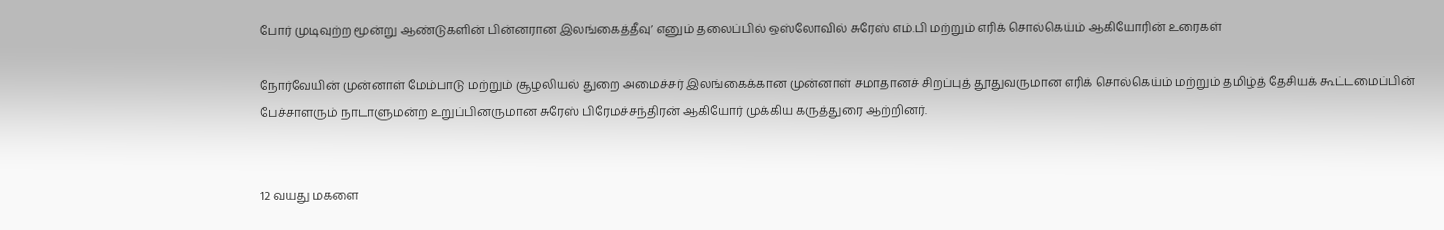போர் முடிவுற்ற மூன்று ஆண்டுகளின் பின்னரான இலங்கைத்தீவு’ எனும் தலைப்பில் ஒஸ்லோவில் சுரேஸ் எம்.பி மற்றும் எரிக் சொல்கெய்ம் ஆகியோரின் உரைகள்

நோர்வேயின் முன்னாள் மேம்பாடு மற்றும் சூழலியல் துறை அமைச்சர் இலங்கைக்கான முன்னாள் சமாதானச் சிறப்புத் தூதுவருமான எரிக் சொல்கெய்ம் மற்றும் தமிழ்த் தேசியக் கூட்டமைப்பின் பேச்சாளரும் நாடாளுமன்ற உறுப்பினருமான சுரேஸ் பிரேமச்சந்திரன் ஆகியோர் முக்கிய கருத்துரை ஆற்றினர்.


12 வயது மகளை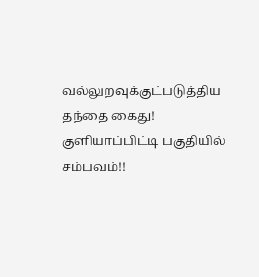வல்லுறவுக்குட்படுத்திய தந்தை கைது! குளியாப்பிட்டி பகுதியில் சம்பவம்!!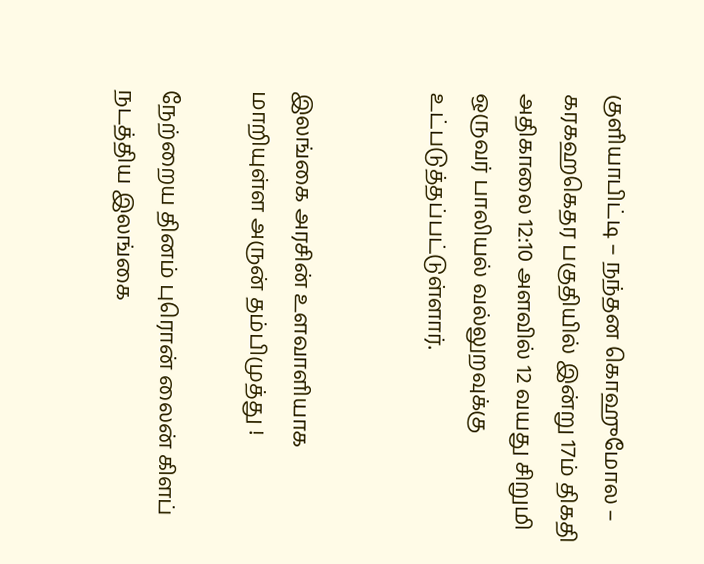குளியாபிட்டி – நந்தன கொஹுமோல – கரகஹகெதர பகுதியில் இன்று 17ம் திகதி அதிகாலை 12:10 அளவில் 12 வயது சிறுமி ஒருவர் பாலியல் வல்லுறவுக்கு உட்படுத்தப்பட்டுள்ளார்.


இலங்கை அரசின் உளவாளியாக மாறியுள்ள அருன் தம்பிமுத்து !

நேற்றைய தினம் புரொன் லைன் கிளப் நடத்திய இலங்கை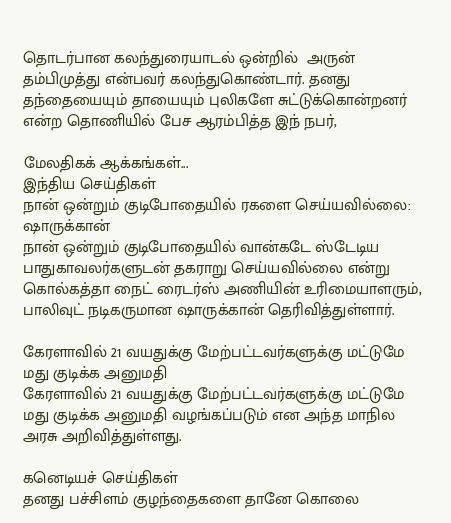தொடர்பான கலந்துரையாடல் ஒன்றில்  அருன் தம்பிமுத்து என்பவர் கலந்துகொண்டார். தனது தந்தையையும் தாயையும் புலிகளே சுட்டுக்கொன்றனர் என்ற தொணியில் பேச ஆரம்பித்த இந் நபர்,

மேலதிகக் ஆக்கங்கள்...
இந்திய செய்திகள்
நான் ஒன்றும் குடிபோதையில் ரகளை செய்யவில்லை: ஷாருக்கான்
நான் ஒன்றும் குடிபோதையில் வான்கடே ஸ்டேடிய பாதுகாவலர்களுடன் தகராறு செய்யவில்லை என்று கொல்கத்தா நைட் ரைடர்ஸ் அணியின் உரிமையாளரும், பாலிவுட் நடிகருமான ஷாருக்கான் தெரிவித்துள்ளார்.

கேரளாவில் 21 வயதுக்கு மேற்பட்டவர்களுக்கு மட்டுமே மது குடிக்க அனுமதி
கேரளாவில் 21 வயதுக்கு மேற்பட்டவர்களுக்கு மட்டுமே மது குடிக்க அனுமதி வழங்கப்படும் என அந்த மாநில அரசு அறிவித்துள்ளது.

கனெடியச் செய்திகள்
தனது பச்சிளம் குழந்தைகளை தானே கொலை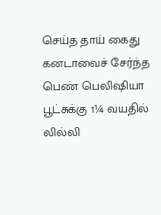செய்த தாய் கைது
கனடாவைச் சேர்ந்த பெண் பெலிஷியா பூட்சுக்கு 1¼ வயதில் லில்லி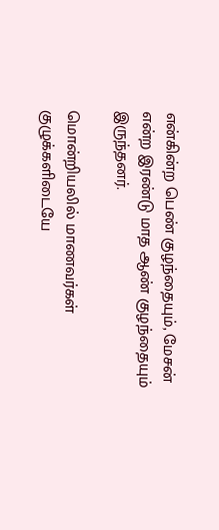என்கின்ற பெண் குழந்தையும், மேசன் என்ற இரண்டு மாத ஆண் குழந்தையும் இருந்தனர்.

மொன்றியலில் மாணவர்கள் குழுக்களிடையே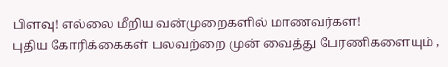பிளவு! எல்லை மீறிய வன்முறைகளில் மாணவர்கள!
புதிய கோரிக்கைகள் பலவற்றை முன் வைத்து பேரணிகளையும் ,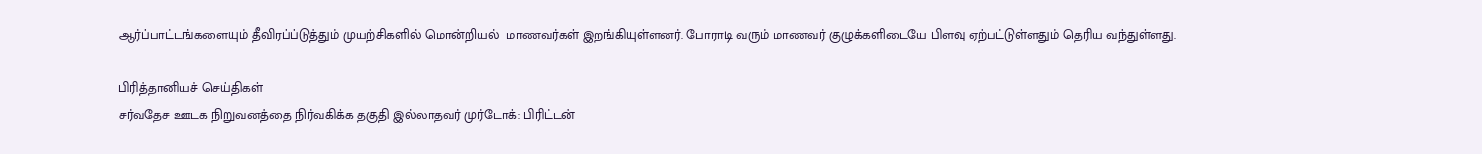ஆர்ப்பாட்டங்களையும் தீவிரப்ப்டுத்தும் முயற்சிகளில் மொன்றியல்  மாணவர்கள் இறங்கியுள்ளனர். போராடி வரும் மாணவர் குழுக்களிடையே பிளவு ஏற்பட்டுள்ளதும் தெரிய வந்துள்ளது.

பிரித்தானியச் செய்திகள்
சர்வதேச ஊடக நிறுவனத்தை நிர்வகிக்க தகுதி இல்லாதவர் முர்டோக்: பிரிட்டன்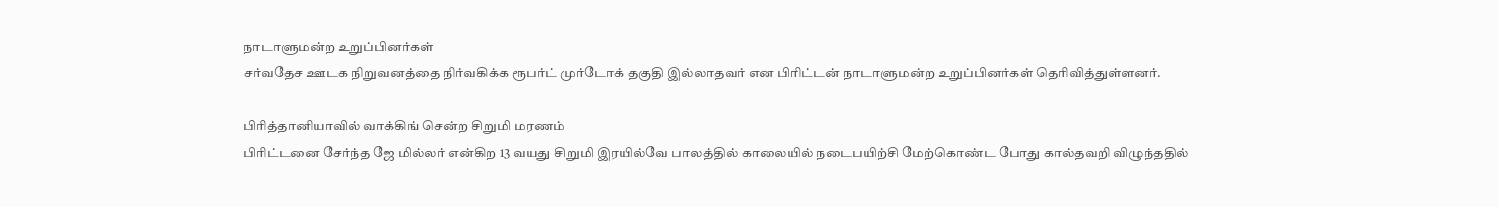நாடாளுமன்ற உறுப்பினர்கள்
சர்வதேச ஊடக நிறுவனத்தை நிர்வகிக்க ரூபர்ட் முர்டோக் தகுதி இல்லாதவர் என பிரிட்டன் நாடாளுமன்ற உறுப்பினர்கள் தெரிவித்துள்ளனர்.

பிரித்தானியாவில் வாக்கிங் சென்ற சிறுமி மரணம்
பிரிட்டனை சேர்ந்த ஜே மில்லர் என்கிற 13 வயது சிறுமி இரயில்வே பாலத்தில் காலையில் நடைபயிற்சி மேற்கொண்ட போது கால்தவறி விழுந்ததில்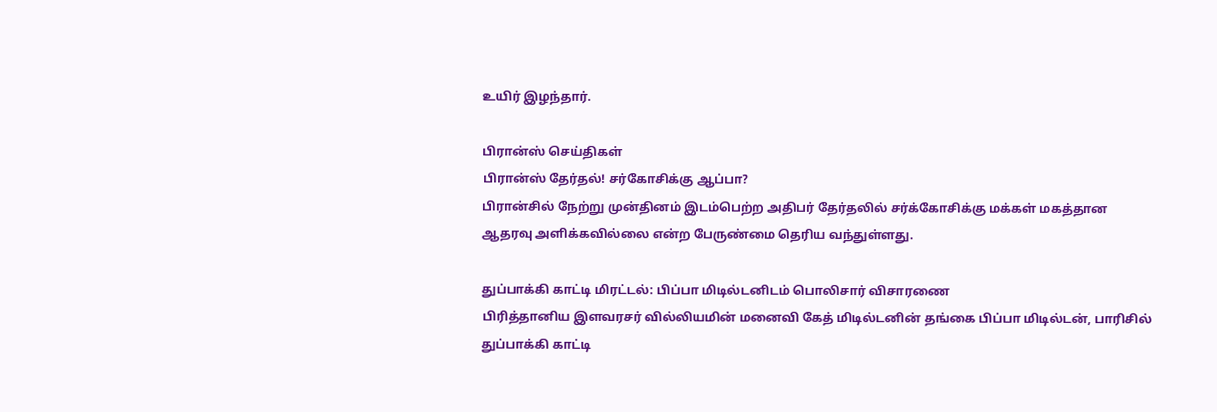உயிர் இழந்தார்.

பிரான்ஸ் செய்திகள்
பிரான்ஸ் தேர்தல்! சர்கோசிக்கு ஆப்பா?
பிரான்சில் நேற்று முன்தினம் இடம்பெற்ற அதிபர் தேர்தலில் சர்க்கோசிக்கு மக்கள் மகத்தான ஆதரவு அளிக்கவில்லை என்ற பேருண்மை தெரிய வந்துள்ளது.

துப்பாக்கி காட்டி மிரட்டல்: பிப்பா மிடில்டனிடம் பொலிசார் விசாரணை
பிரித்தானிய இளவரசர் வில்லியமின் மனைவி கேத் மிடில்டனின் தங்கை பிப்பா மிடில்டன், பாரிசில் துப்பாக்கி காட்டி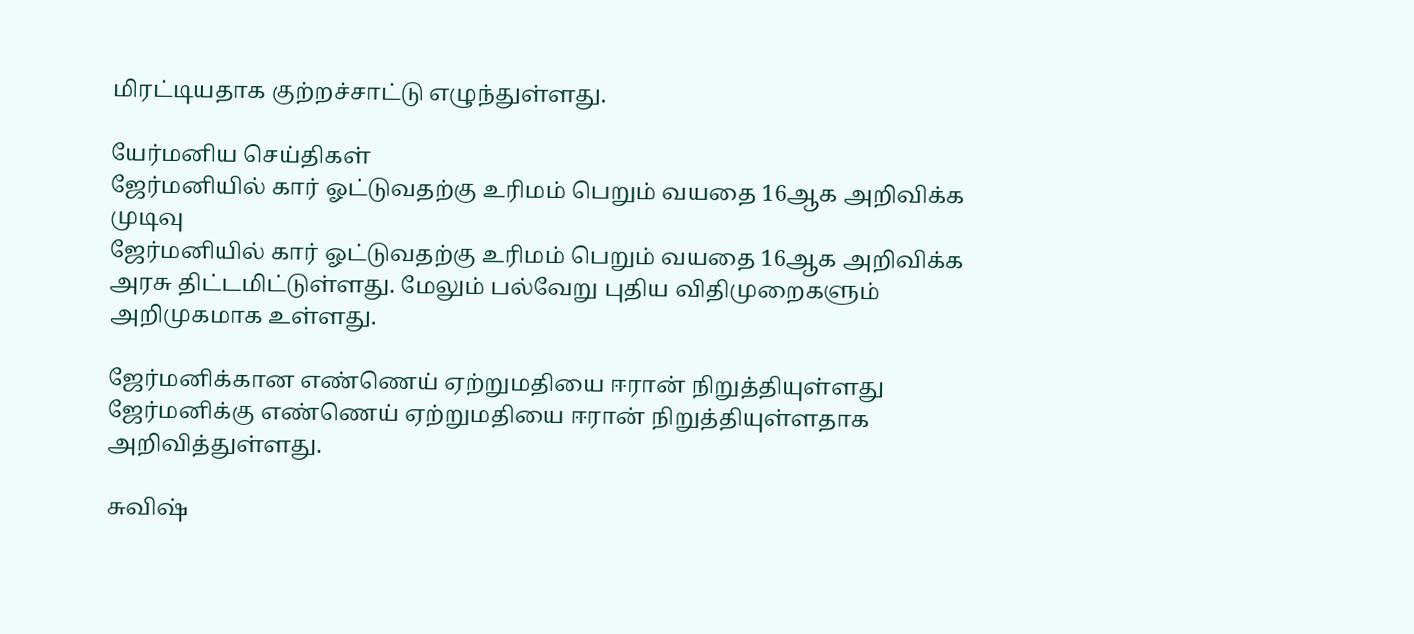மிரட்டியதாக குற்றச்சாட்டு எழுந்துள்ளது.

யேர்மனிய செய்திகள்
ஜேர்மனியில் கார் ஓட்டுவதற்கு உரிமம் பெறும் வயதை 16ஆக அறிவிக்க முடிவு
ஜேர்மனியில் கார் ஓட்டுவதற்கு உரிமம் பெறும் வயதை 16ஆக அறிவிக்க அரசு திட்டமிட்டுள்ளது. மேலும் பல்வேறு புதிய விதிமுறைகளும் அறிமுகமாக உள்ளது.

ஜேர்மனிக்கான எண்ணெய் ஏற்றுமதியை ஈரான் நிறுத்தியுள்ளது
ஜேர்மனிக்கு எண்ணெய் ஏற்றுமதியை ஈரான் நிறுத்தியுள்ளதாக அறிவித்துள்ளது.

சுவிஷ்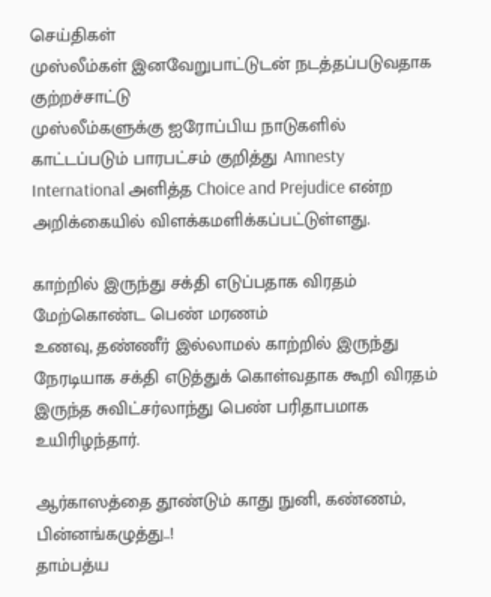செய்திகள்
முஸ்லீம்கள் இனவேறுபாட்டுடன் நடத்தப்படுவதாக குற்றச்சாட்டு
முஸ்லீம்களுக்கு ஐரோப்பிய நாடுகளில் காட்டப்படும் பாரபட்சம் குறித்து Amnesty International அளித்த Choice and Prejudice என்ற அறிக்கையில் விளக்கமளிக்கப்பட்டுள்ளது.

காற்றில் இருந்து சக்தி எடுப்பதாக விரதம் மேற்கொண்ட பெண் மரணம்
உணவு, தண்ணீர் இல்லாமல் காற்றில் இருந்து நேரடியாக சக்தி எடுத்துக் கொள்வதாக கூறி விரதம் இருந்த சுவிட்சர்லாந்து பெண் பரிதாபமாக உயிரிழந்தார்.

ஆர்காஸத்தை தூண்டும் காது நுனி, கண்ணம், பின்னங்கழுத்து..!
தாம்பத்ய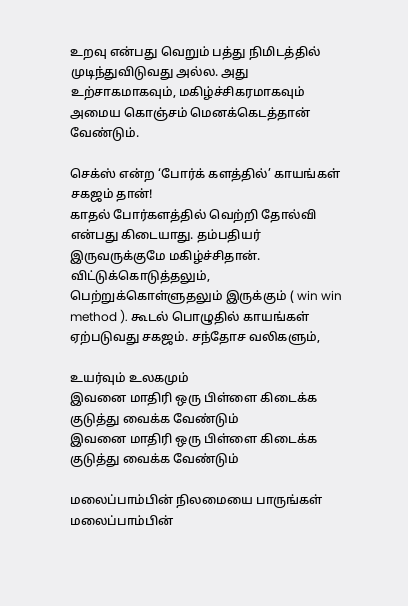உறவு என்பது வெறும் பத்து நிமிடத்தில் முடிந்துவிடுவது அல்ல. அது உற்சாகமாகவும், மகிழ்ச்சிகரமாகவும் அமைய கொஞ்சம் மெனக்கெடத்தான் வேண்டும்.

செக்ஸ் என்ற ‘போர்க் களத்தில்’ காயங்கள் சகஜம் தான்!
காதல் போர்களத்தில் வெற்றி தோல்வி என்பது கிடையாது. தம்பதியர் இருவருக்குமே மகிழ்ச்சிதான். விட்டுக்கொடுத்தலும், பெற்றுக்கொள்ளுதலும் இருக்கும் ( win win method ). கூடல் பொழுதில் காயங்கள் ஏற்படுவது சகஜம். சந்தோச வலிகளும்,

உயர்வும் உலகமும்
இவனை மாதிரி ஒரு பிள்ளை கிடைக்க குடுத்து வைக்க வேண்டும்
இவனை மாதிரி ஒரு பிள்ளை கிடைக்க குடுத்து வைக்க வேண்டும்

மலைப்பாம்பின் நிலமையை பாருங்கள்
மலைப்பாம்பின்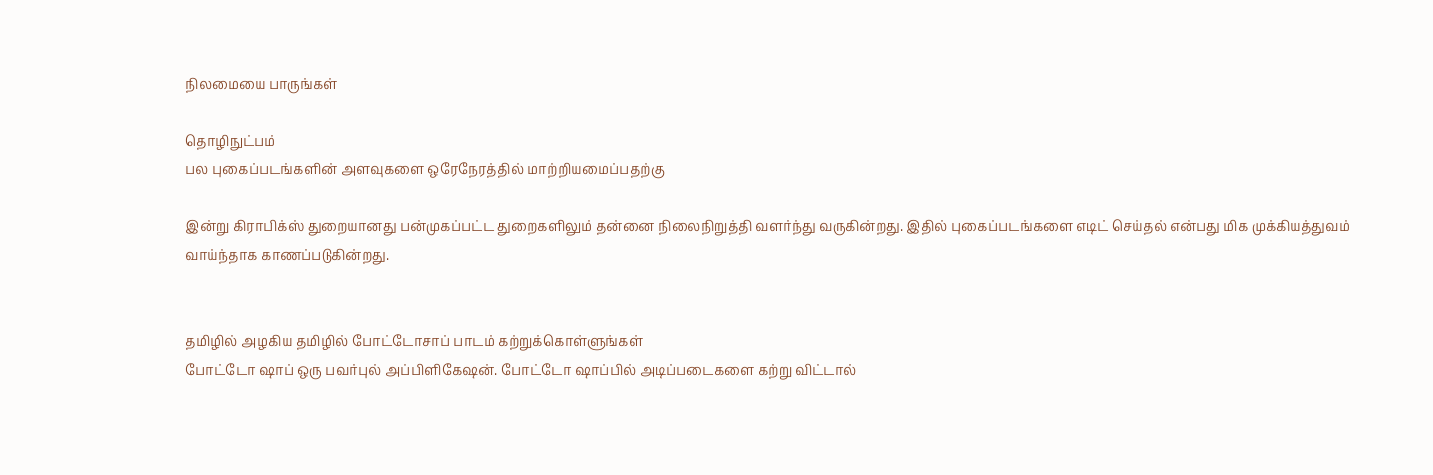நிலமையை பாருங்கள்

தொழிநுட்பம்
பல புகைப்படங்களின் அளவுகளை ஒரேநேரத்தில் மாற்றியமைப்பதற்கு

இன்று கிராபிக்ஸ் துறையானது பன்முகப்பட்ட துறைகளிலும் தன்னை நிலைநிறுத்தி வளர்ந்து வருகின்றது. இதில் புகைப்படங்களை எடிட் செய்தல் என்பது மிக முக்கியத்துவம் வாய்ந்தாக காணப்படுகின்றது.


தமிழில் அழகிய தமிழில் போட்டோசாப் பாடம் கற்றுக்கொள்ளுங்கள்
போட்டோ ஷாப் ஒரு பவர்புல் அப்பிளிகேஷன். போட்டோ ஷாப்பில் அடிப்படைகளை கற்று விட்டால்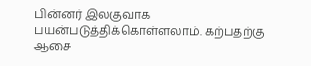பின்னர் இலகுவாக பயன்படுத்திக்கொள்ளலாம். கற்பதற்கு ஆசை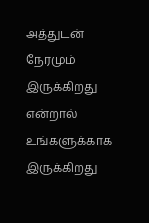அத்துடன் நேரமும் இருக்கிறது என்றால் உங்களுக்காக இருக்கிறது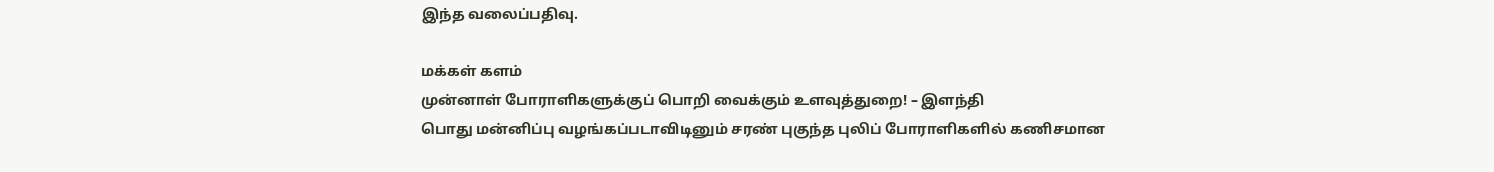இந்த வலைப்பதிவு.

மக்கள் களம்
முன்னாள் போராளிகளுக்குப் பொறி வைக்கும் உளவுத்துறை! – இளந்தி
பொது மன்னிப்பு வழங்கப்படாவிடினும் சரண் புகுந்த புலிப் போராளிகளில் கணிசமான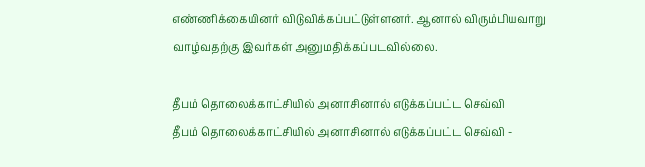எண்ணிக்கையினர் விடுவிக்கப்பட்டுள்ளனர். ஆனால் விரும்பியவாறு வாழ்வதற்கு இவர்கள் அனுமதிக்கப்படவில்லை.

தீபம் தொலைக்காட்சியில் அனாசினால் எடுக்கப்பட்ட செவ்வி
தீபம் தொலைக்காட்சியில் அனாசினால் எடுக்கப்பட்ட செவ்வி -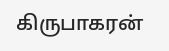கிருபாகரன்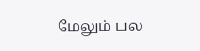மேலும் பல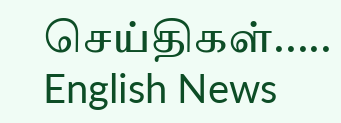செய்திகள்.....
English News